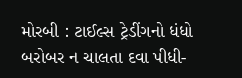મોરબી : ટાઈલ્સ ટ્રેડીંગનો ધંધો બરોબર ન ચાલતા દવા પીધી-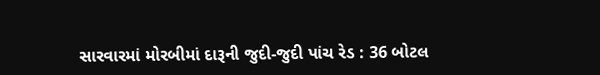સારવારમાં મોરબીમાં દારૂની જુદી-જુદી પાંચ રેડ : 36 બોટલ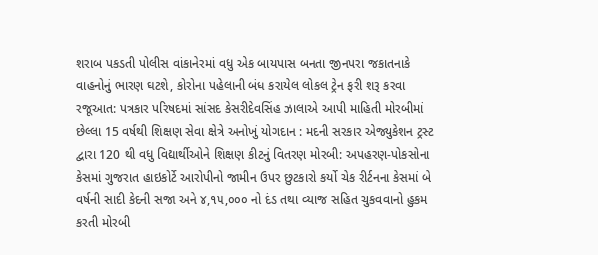શરાબ પકડતી પોલીસ વાંકાનેરમાં વધુ એક બાયપાસ બનતા જીનપરા જકાતનાકે વાહનોનું ભારણ ઘટશે, કોરોના પહેલાની બંધ કરાયેલ લોકલ ટ્રેન ફરી શરૂ કરવા રજૂઆત: પત્રકાર પરિષદમાં સાંસદ કેસરીદેવસિંહ ઝાલાએ આપી માહિતી મોરબીમાં છેલ્લા 15 વર્ષથી શિક્ષણ સેવા ક્ષેત્રે અનોખું યોગદાન : મદની સરકાર એજ્યુકેશન ટ્રસ્ટ દ્વારા 120 થી વધુ વિદ્યાર્થીઓને શિક્ષણ કીટનું વિતરણ મોરબી: અપહરણ-પોકસોના કેસમાં ગુજરાત હાઇકોર્ટે આરોપીનો જામીન ઉપર છુટકારો કર્યો ચેક રીર્ટનના કેસમાં બે વર્ષની સાદી કેદની સજા અને ૪,૧૫,૦૦૦ નો દંડ તથા વ્યાજ સહિત ચુકવવાનો હુકમ કરતી મોરબી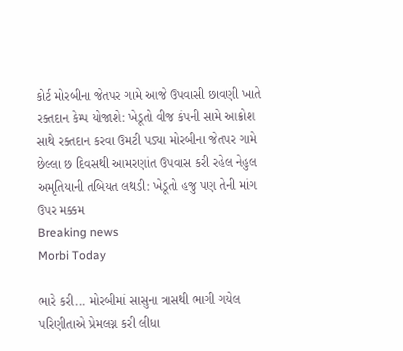કોર્ટ મોરબીના જેતપર ગામે આજે ઉપવાસી છાવણી ખાતે રક્તદાન કેમ્પ યોજાશે: ખેડૂતો વીજ કંપની સામે આક્રોશ સાથે રક્તદાન કરવા ઉમટી પડ્યા મોરબીના જેતપર ગામે છેલ્લા છ દિવસથી આમરણાંત ઉપવાસ કરી રહેલ નેહુલ અમૃતિયાની તબિયત લથડી: ખેડૂતો હજુ પણ તેની માંગ ઉપર મક્કમ
Breaking news
Morbi Today

ભારે કરી... મોરબીમાં સાસુના ત્રાસથી ભાગી ગયેલ પરિણીતાએ પ્રેમલગ્ન કરી લીધા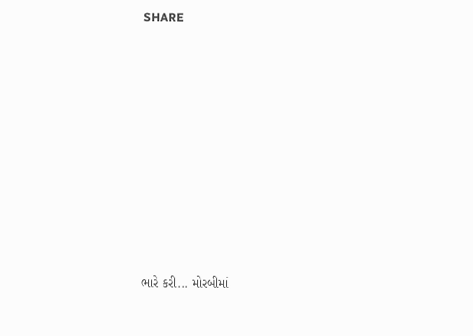SHARE











ભારે કરી... મોરબીમાં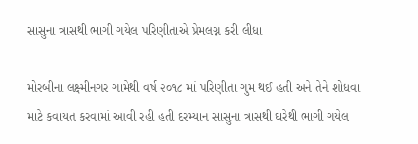સાસુના ત્રાસથી ભાગી ગયેલ પરિણીતાએ પ્રેમલગ્ન કરી લીધા

મોરબીના લક્ષ્મીનગર ગામેથી વર્ષ ૨૦૧૮ માં પરિણીતા ગુમ થઈ હતી અને તેને શોધવા માટે કવાયત કરવામાં આવી રહી હતી દરમ્યાન સાસુના ત્રાસથી ઘરેથી ભાગી ગયેલ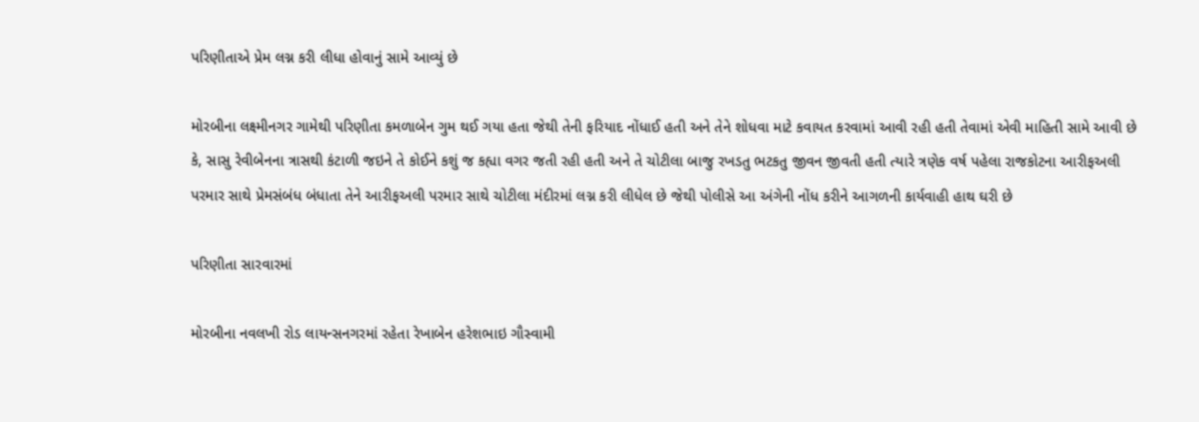પરિણીતાએ પ્રેમ લગ્ન કરી લીધા હોવાનું સામે આવ્યું છે

મોરબીના લક્ષ્મીનગર ગામેથી પરિણીતા કમળાબેન ગુમ થઈ ગયા હતા જેથી તેની ફરિયાદ નોંધાઈ હતી અને તેને શોધવા માટે કવાયત કરવામાં આવી રહી હતી તેવામાં એવી માહિતી સામે આવી છે કે, સાસુ રેવીબેનના ત્રાસથી કંટાળી જઇને તે કોઈને કશું જ કહ્યા વગર જતી રહી હતી અને તે ચોટીલા બાજુ રખડતુ ભટકતુ જીવન જીવતી હતી ત્યારે ત્રણેક વર્ષ પહેલા રાજકોટના આરીફઅલી પરમાર સાથે પ્રેમસંબંધ બંધાતા તેને આરીફઅલી પરમાર સાથે ચોટીલા મંદીરમાં લગ્ન કરી લીધેલ છે જેથી પોલીસે આ અંગેની નોંધ કરીને આગળની કાર્યવાહી હાથ ઘરી છે

પરિણીતા સારવારમાં

મોરબીના નવલખી રોડ લાયન્સનગરમાં રહેતા રેખાબેન હરેશભાઇ ગૌસ્વામી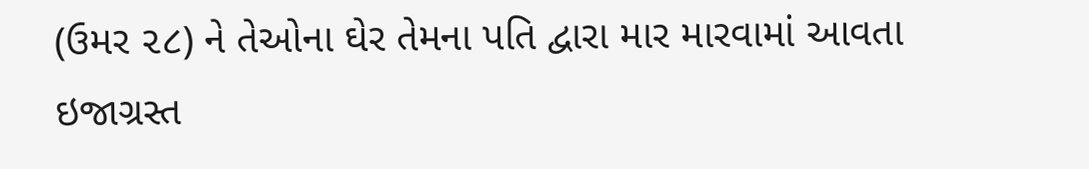(ઉમર ૨૮) ને તેઓના ઘેર તેમના પતિ દ્વારા માર મારવામાં આવતા ઇજાગ્રસ્ત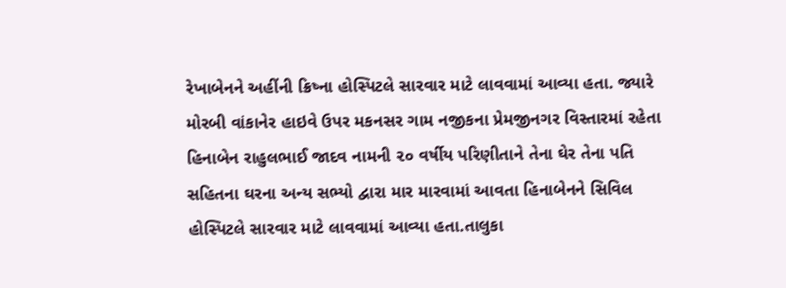રેખાબેનને અહીંની ક્રિષ્ના હોસ્પિટલે સારવાર માટે લાવવામાં આવ્યા હતા. જ્યારે મોરબી વાંકાનેર હાઇવે ઉપર મકનસર ગામ નજીકના પ્રેમજીનગર વિસ્તારમાં રહેતા હિનાબેન રાહુલભાઈ જાદવ નામની ૨૦ વર્ષીય પરિણીતાને તેના ઘેર તેના પતિ સહિતના ઘરના અન્ય સભ્યો દ્વારા માર મારવામાં આવતા હિનાબેનને સિવિલ હોસ્પિટલે સારવાર માટે લાવવામાં આવ્યા હતા.તાલુકા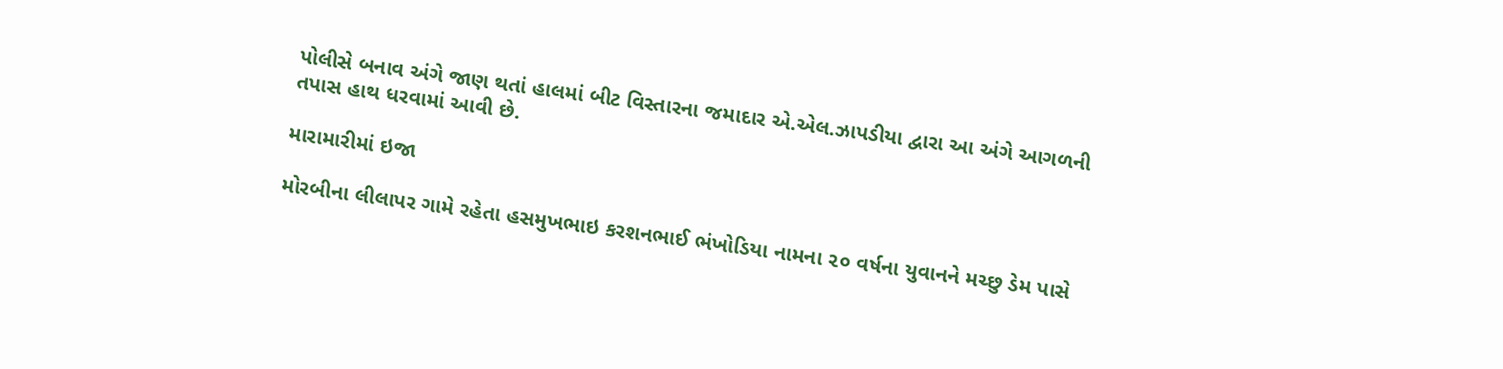પોલીસે બનાવ અંગે જાણ થતાં હાલમાં બીટ વિસ્તારના જમાદાર એ.એલ.ઝાપડીયા દ્વારા આ અંગે આગળની તપાસ હાથ ધરવામાં આવી છે.

મારામારીમાં ઇજા

મોરબીના લીલાપર ગામે રહેતા હસમુખભાઇ કરશનભાઈ ભંખોડિયા નામના ૨૦ વર્ષના યુવાનને મચ્છુ ડેમ પાસે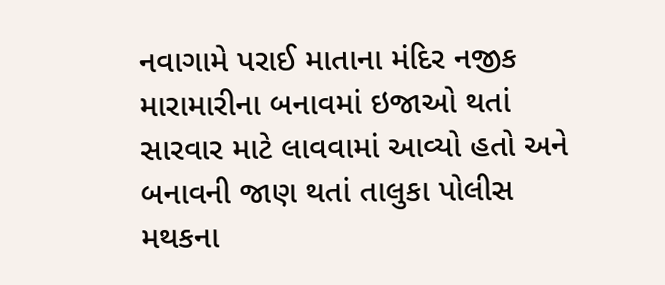નવાગામે પરાઈ માતાના મંદિર નજીક મારામારીના બનાવમાં ઇજાઓ થતાં સારવાર માટે લાવવામાં આવ્યો હતો અને બનાવની જાણ થતાં તાલુકા પોલીસ મથકના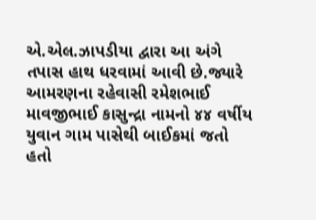એ.એલ.ઝાપડીયા દ્વારા આ અંગે તપાસ હાથ ધરવામાં આવી છે.જ્યારે આમરણના રહેવાસી રમેશભાઈ માવજીભાઈ કાસુન્દ્રા નામનો ૪૪ વર્ષીય યુવાન ગામ પાસેથી બાઈકમાં જતો હતો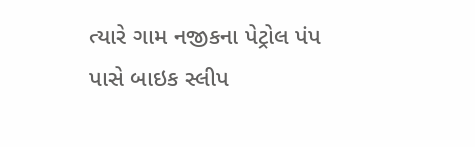ત્યારે ગામ નજીકના પેટ્રોલ પંપ પાસે બાઇક સ્લીપ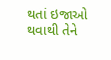થતાં ઇજાઓ થવાથી તેને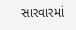સારવારમાં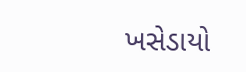ખસેડાયો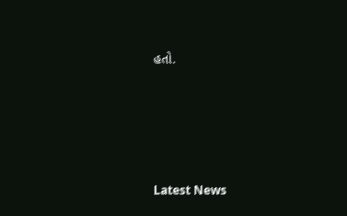હતો.






Latest News